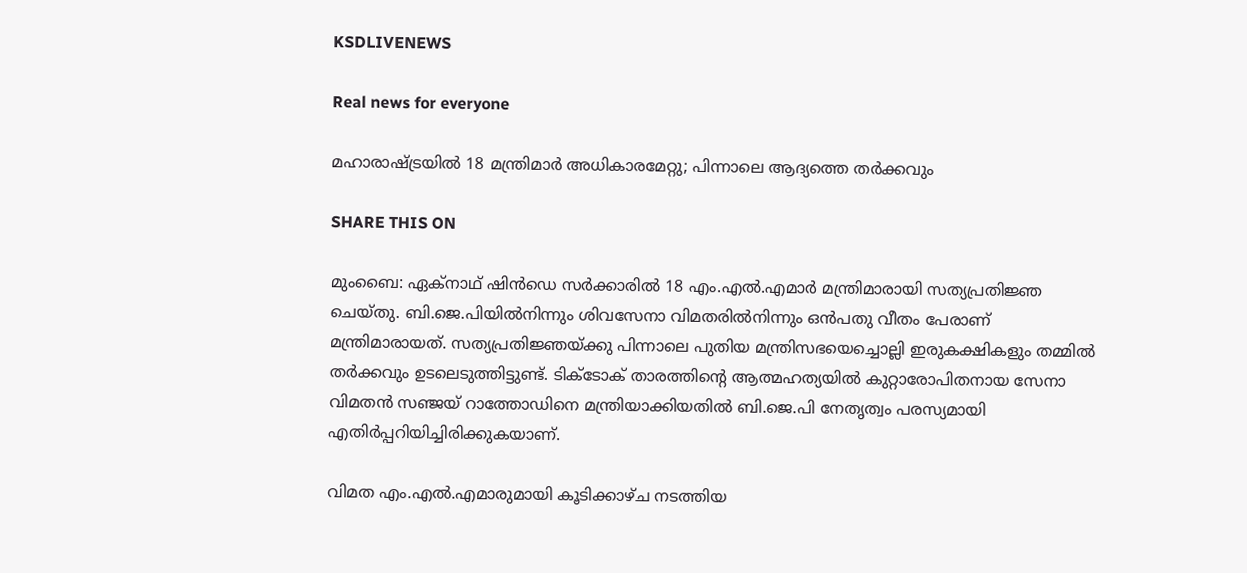KSDLIVENEWS

Real news for everyone

മഹാരാഷ്ട്രയില്‍ 18 മന്ത്രിമാര്‍ അധികാരമേറ്റു; പിന്നാലെ ആദ്യത്തെ തര്‍ക്കവും

SHARE THIS ON

മുംബൈ: ഏക്‌നാഥ് ഷിന്‍ഡെ സര്‍ക്കാരില്‍ 18 എം.എല്‍.എമാര്‍ മന്ത്രിമാരായി സത്യപ്രതിജ്ഞ ചെയ്തു. ബി.ജെ.പിയില്‍നിന്നും ശിവസേനാ വിമതരില്‍നിന്നും ഒന്‍പതു വീതം പേരാണ് മന്ത്രിമാരായത്. സത്യപ്രതിജ്ഞയ്ക്കു പിന്നാലെ പുതിയ മന്ത്രിസഭയെച്ചൊല്ലി ഇരുകക്ഷികളും തമ്മില്‍ തര്‍ക്കവും ഉടലെടുത്തിട്ടുണ്ട്. ടിക്‌ടോക് താരത്തിന്റെ ആത്മഹത്യയില്‍ കുറ്റാരോപിതനായ സേനാ വിമതന്‍ സഞ്ജയ് റാത്തോഡിനെ മന്ത്രിയാക്കിയതില്‍ ബി.ജെ.പി നേതൃത്വം പരസ്യമായി എതിര്‍പ്പറിയിച്ചിരിക്കുകയാണ്.

വിമത എം.എല്‍.എമാരുമായി കൂടിക്കാഴ്ച നടത്തിയ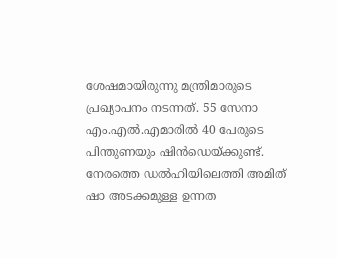ശേഷമായിരുന്നു മന്ത്രിമാരുടെ പ്രഖ്യാപനം നടന്നത്. 55 സേനാ എം.എല്‍.എമാരില്‍ 40 പേരുടെ പിന്തുണയും ഷിന്‍ഡെയ്ക്കുണ്ട്. നേരത്തെ ഡല്‍ഹിയിലെത്തി അമിത് ഷാ അടക്കമുള്ള ഉന്നത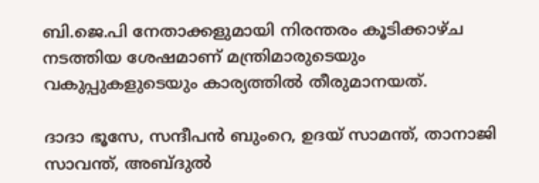ബി.ജെ.പി നേതാക്കളുമായി നിരന്തരം കൂടിക്കാഴ്ച നടത്തിയ ശേഷമാണ് മന്ത്രിമാരുടെയും വകുപ്പുകളുടെയും കാര്യത്തില്‍ തീരുമാനയത്.

ദാദാ ഭൂസേ, സന്ദീപന്‍ ബുംറെ, ഉദയ് സാമന്ത്, താനാജി സാവന്ത്, അബ്ദുല്‍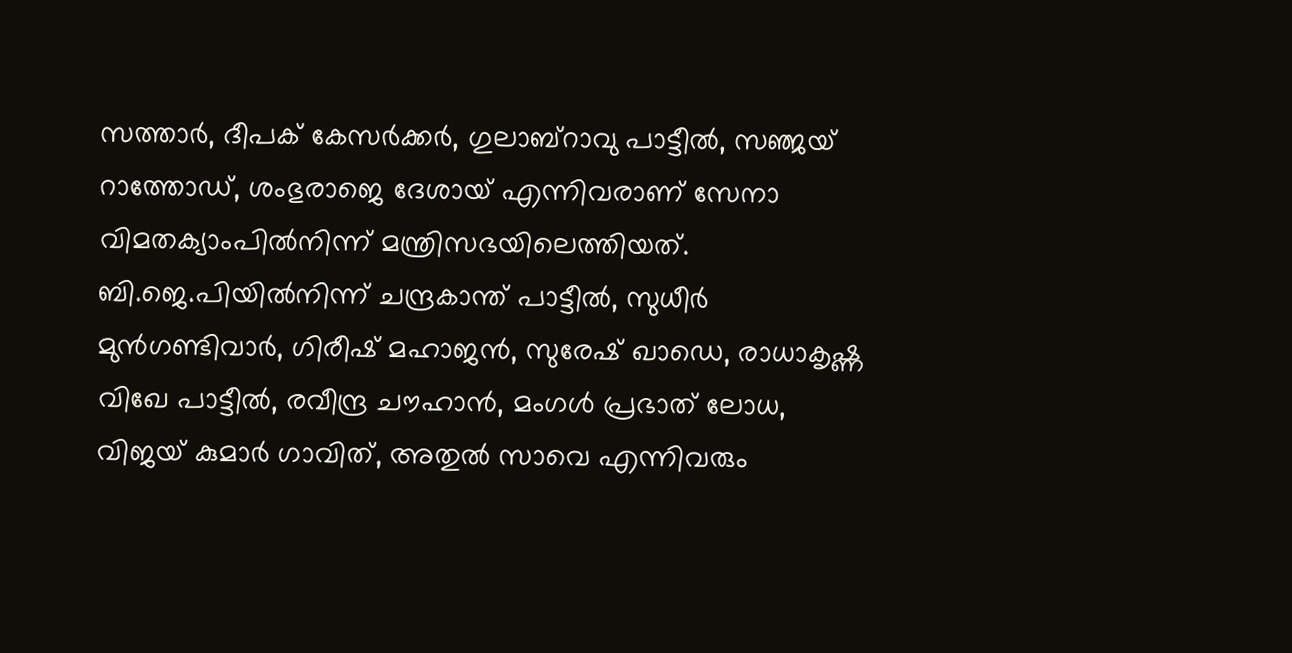സത്താര്‍, ദീപക് കേസര്‍ക്കര്‍, ഗുലാബ്‌റാവു പാട്ടീല്‍, സഞ്ജയ് റാത്തോഡ്, ശംഭുരാജെ ദേശായ് എന്നിവരാണ് സേനാ വിമതക്യാംപില്‍നിന്ന് മന്ത്രിസഭയിലെത്തിയത്. ബി.ജെ.പിയില്‍നിന്ന് ചന്ദ്രകാന്ത് പാട്ടീല്‍, സുധീര്‍ മുന്‍ഗണ്ടിവാര്‍, ഗിരീഷ് മഹാജന്‍, സുരേഷ് ഖാഡെ, രാധാകൃഷ്ണ വിഖേ പാട്ടീല്‍, രവീന്ദ്ര ചൗഹാന്‍, മംഗള്‍ പ്രഭാത് ലോധ, വിജയ് കുമാര്‍ ഗാവിത്, അതുല്‍ സാവെ എന്നിവരും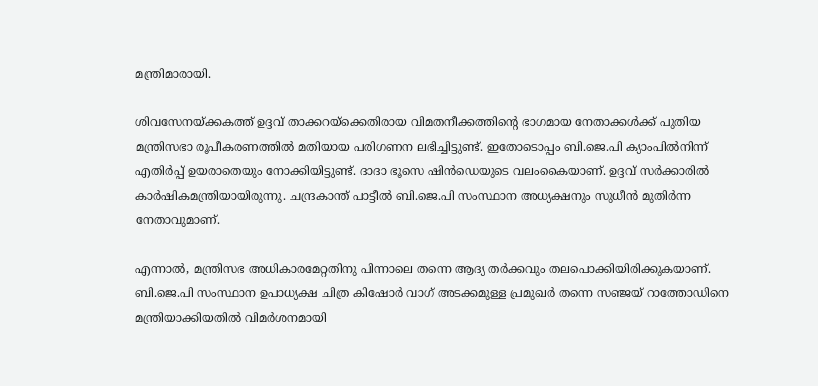മന്ത്രിമാരായി.

ശിവസേനയ്ക്കകത്ത് ഉദ്ദവ് താക്കറയ്‌ക്കെതിരായ വിമതനീക്കത്തിന്റെ ഭാഗമായ നേതാക്കള്‍ക്ക് പുതിയ മന്ത്രിസഭാ രൂപീകരണത്തില്‍ മതിയായ പരിഗണന ലഭിച്ചിട്ടുണ്ട്. ഇതോടൊപ്പം ബി.ജെ.പി ക്യാംപില്‍നിന്ന് എതിര്‍പ്പ് ഉയരാതെയും നോക്കിയിട്ടുണ്ട്. ദാദാ ഭൂസെ ഷിന്‍ഡെയുടെ വലംകൈയാണ്. ഉദ്ദവ് സര്‍ക്കാരില്‍ കാര്‍ഷികമന്ത്രിയായിരുന്നു. ചന്ദ്രകാന്ത് പാട്ടീല്‍ ബി.ജെ.പി സംസ്ഥാന അധ്യക്ഷനും സുധീന്‍ മുതിര്‍ന്ന നേതാവുമാണ്.

എന്നാല്‍, മന്ത്രിസഭ അധികാരമേറ്റതിനു പിന്നാലെ തന്നെ ആദ്യ തര്‍ക്കവും തലപൊക്കിയിരിക്കുകയാണ്. ബി.ജെ.പി സംസ്ഥാന ഉപാധ്യക്ഷ ചിത്ര കിഷോര്‍ വാഗ് അടക്കമുള്ള പ്രമുഖര്‍ തന്നെ സഞ്ജയ് റാത്തോഡിനെ മന്ത്രിയാക്കിയതില്‍ വിമര്‍ശനമായി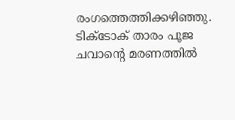രംഗത്തെത്തിക്കഴിഞ്ഞു. ടിക്‌ടോക് താരം പൂജ ചവാന്റെ മരണത്തില്‍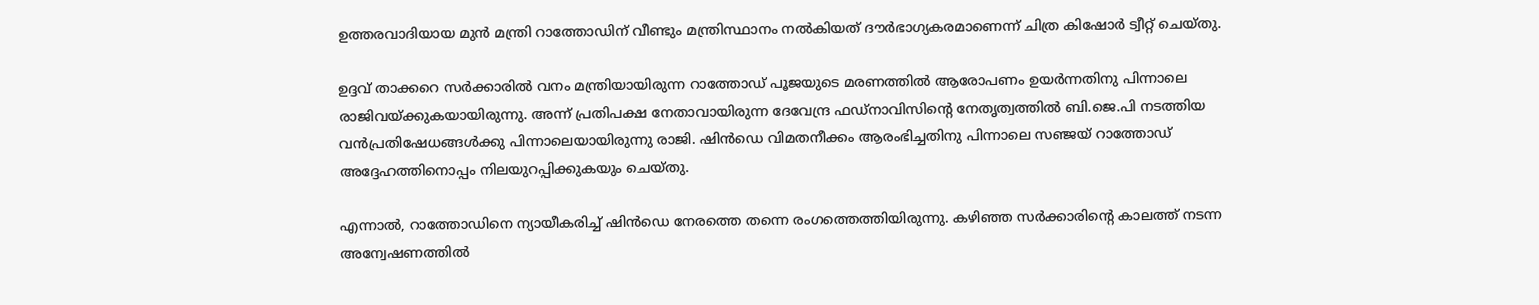ഉത്തരവാദിയായ മുന്‍ മന്ത്രി റാത്തോഡിന് വീണ്ടും മന്ത്രിസ്ഥാനം നല്‍കിയത് ദൗര്‍ഭാഗ്യകരമാണെന്ന് ചിത്ര കിഷോര്‍ ട്വീറ്റ് ചെയ്തു.

ഉദ്ദവ് താക്കറെ സര്‍ക്കാരില്‍ വനം മന്ത്രിയായിരുന്ന റാത്തോഡ് പൂജയുടെ മരണത്തില്‍ ആരോപണം ഉയര്‍ന്നതിനു പിന്നാലെ രാജിവയ്ക്കുകയായിരുന്നു. അന്ന് പ്രതിപക്ഷ നേതാവായിരുന്ന ദേവേന്ദ്ര ഫഡ്‌നാവിസിന്റെ നേതൃത്വത്തില്‍ ബി.ജെ.പി നടത്തിയ വന്‍പ്രതിഷേധങ്ങള്‍ക്കു പിന്നാലെയായിരുന്നു രാജി. ഷിന്‍ഡെ വിമതനീക്കം ആരംഭിച്ചതിനു പിന്നാലെ സഞ്ജയ് റാത്തോഡ് അദ്ദേഹത്തിനൊപ്പം നിലയുറപ്പിക്കുകയും ചെയ്തു.

എന്നാല്‍, റാത്തോഡിനെ ന്യായീകരിച്ച്‌ ഷിന്‍ഡെ നേരത്തെ തന്നെ രംഗത്തെത്തിയിരുന്നു. കഴിഞ്ഞ സര്‍ക്കാരിന്റെ കാലത്ത് നടന്ന അന്വേഷണത്തില്‍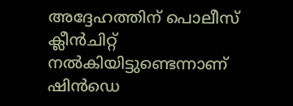അദ്ദേഹത്തിന് പൊലീസ് ക്ലീന്‍ചിറ്റ് നല്‍കിയിട്ടുണ്ടെന്നാണ് ഷിന്‍ഡെ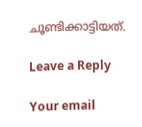ചൂണ്ടിക്കാട്ടിയത്.

Leave a Reply

Your email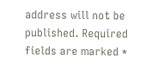address will not be published. Required fields are marked *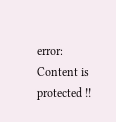error: Content is protected !!